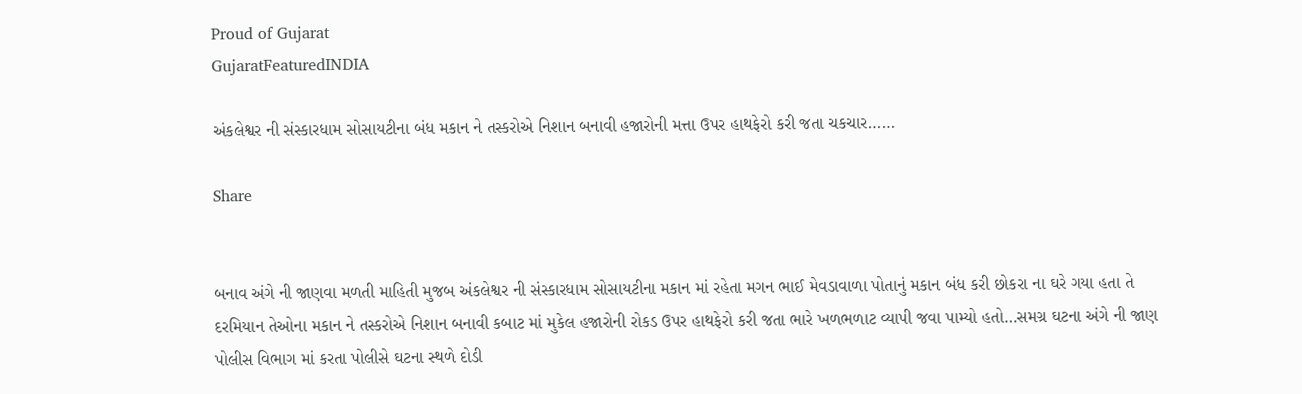Proud of Gujarat
GujaratFeaturedINDIA

અંકલેશ્વર ની સંસ્કારધામ સોસાયટીના બંધ મકાન ને તસ્કરોએ નિશાન બનાવી હજારોની મત્તા ઉપર હાથફેરો કરી જતા ચકચાર……

Share


બનાવ અંગે ની જાણવા મળતી માહિતી મુજબ અંકલેશ્વર ની સંસ્કારધામ સોસાયટીના મકાન માં રહેતા મગન ભાઈ મેવડાવાળા પોતાનું મકાન બંધ કરી છોકરા ના ઘરે ગયા હતા તે દરમિયાન તેઓના મકાન ને તસ્કરોએ નિશાન બનાવી કબાટ માં મુકેલ હજારોની રોકડ ઉપર હાથફેરો કરી જતા ભારે ખળભળાટ વ્યાપી જવા પામ્યો હતો…સમગ્ર ઘટના અંગે ની જાણ પોલીસ વિભાગ માં કરતા પોલીસે ઘટના સ્થળે દોડી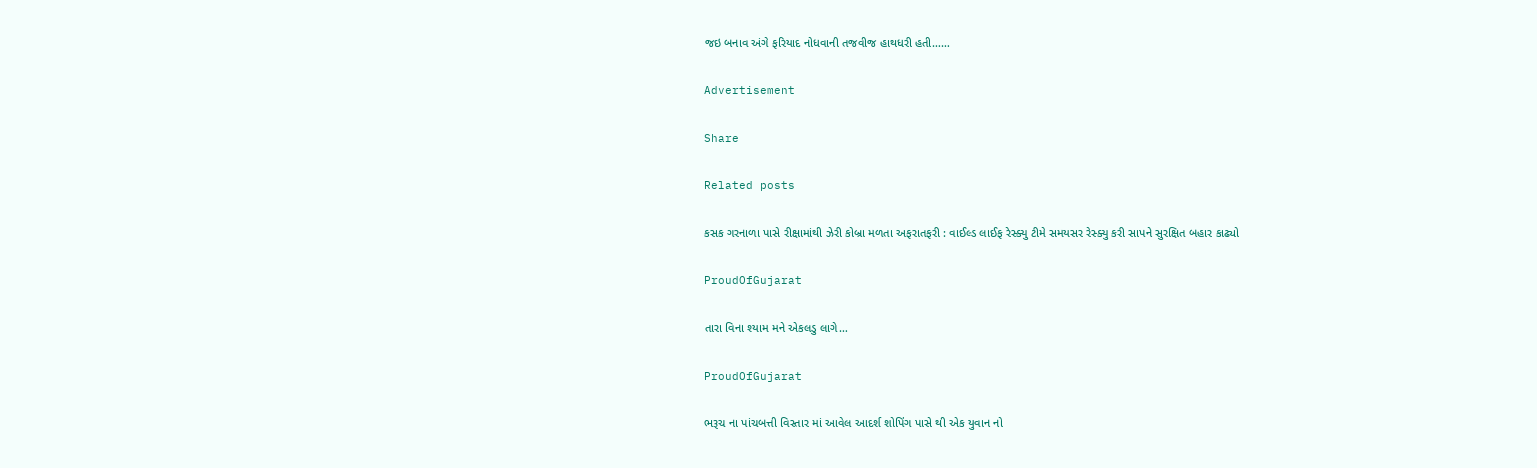જઇ બનાવ અંગે ફરિયાદ નોધવાની તજવીજ હાથધરી હતી……

Advertisement

Share

Related posts

કસક ગરનાળા પાસે રીક્ષામાંથી ઝેરી કોબ્રા મળતા અફરાતફરી : વાઈલ્ડ લાઈફ રેસ્ક્યુ ટીમે સમયસર રેસ્ક્યુ કરી સાપને સુરક્ષિત બહાર કાઢ્યો

ProudOfGujarat

તારા વિના શ્યામ મને એકલડુ લાગે…

ProudOfGujarat

ભરૂચ ના પાંચબત્તી વિસ્તાર માં આવેલ આદર્શ શોપિંગ પાસે થી એક યુવાન નો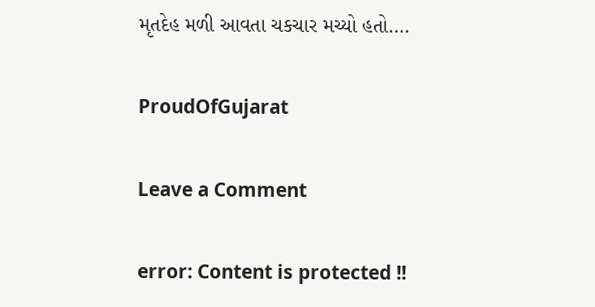મૃતદેહ મળી આવતા ચકચાર મચ્યો હતો….

ProudOfGujarat

Leave a Comment

error: Content is protected !!